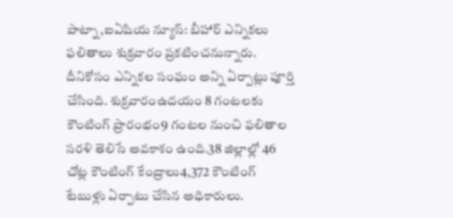పాట్నా,ఐఏషియ న్యూస్: బీహార్ ఎన్నికలు ఫలితాలు శుక్రవారం ప్రకటించనున్నారు. దీనికోసం ఎన్నికల సంఘం అన్ని ఏర్పాట్లు పూర్తి చేసింది. శుక్రవారంఉదయం 8 గంటలకు కౌంటింగ్ ప్రారంభం9 గంటల నుంచి ఫలితాల సరళి తెలిసే అవకాశం ఉంది.38 జిల్లాల్లో 46 చోట్ల కౌంటింగ్ కేంద్రాలు4,372 కౌంటింగ్ టేబుళ్లు ఏర్పాటు చేసిన అధికారులు.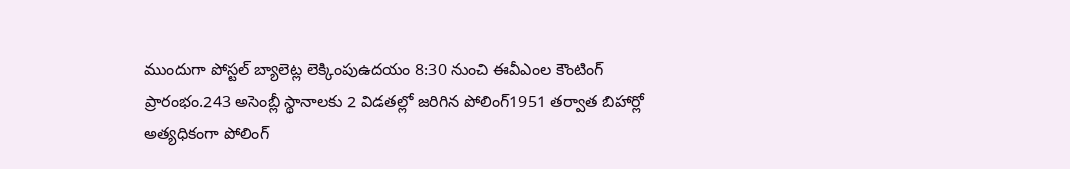ముందుగా పోస్టల్ బ్యాలెట్ల లెక్కింపుఉదయం 8:30 నుంచి ఈవీఎంల కౌంటింగ్ ప్రారంభం.243 అసెంబ్లీ స్థానాలకు 2 విడతల్లో జరిగిన పోలింగ్1951 తర్వాత బిహార్లో అత్యధికంగా పోలింగ్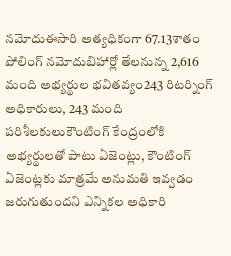నమోదుఈసారి అత్యధికంగా 67.13శాతం పోలింగ్ నమోదుబిహార్లో తేలనున్న 2,616 మంది అభ్యర్థుల భవితవ్యం243 రిటర్నింగ్ అధికారులు, 243 మంది పరిశీలకులుకౌంటింగ్ కేంద్రంలోకి అభ్యర్థులతో పాటు ఏజెంట్లు, కౌంటింగ్ ఏజెంట్లకు మాత్రమే అనుమతి ఇవ్వడం జరుగుతుందని ఎన్నికల అధికారి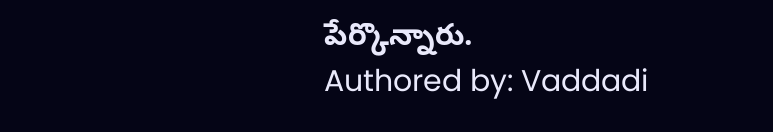పేర్కొన్నారు.
Authored by: Vaddadi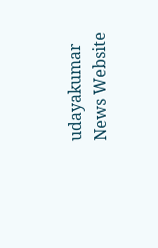udayakumar
News Website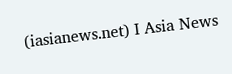(iasianews.net) I Asia News